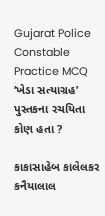Gujarat Police Constable Practice MCQ
‘ખેડા સત્યાગ્રહ’ પુસ્તકના રચયિતા કોણ હતા ?

કાકાસાહેબ કાલેલકર
કનૈયાલાલ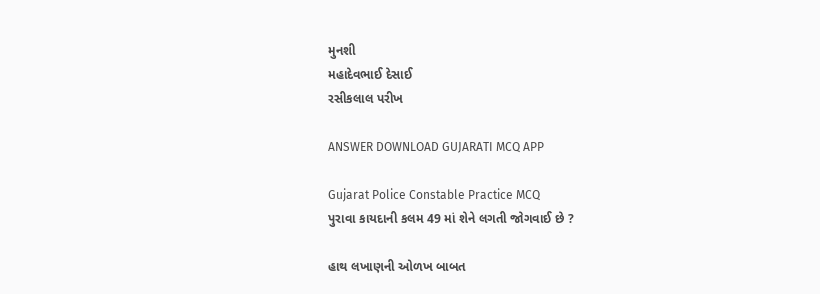મુનશી
મહાદેવભાઈ દેસાઈ
રસીકલાલ પરીખ

ANSWER DOWNLOAD GUJARATI MCQ APP

Gujarat Police Constable Practice MCQ
પુરાવા કાયદાની કલમ 49 માં શેને લગતી જોગવાઈ છે ?

હાથ લખાણની ઓળખ બાબત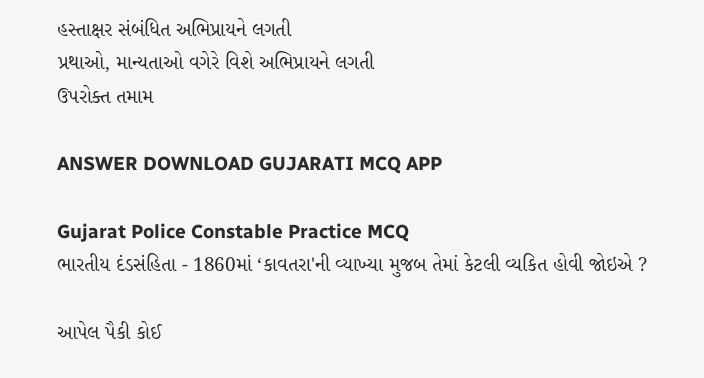હસ્તાક્ષર સંબંધિત અભિપ્રાયને લગતી
પ્રથાઓ, માન્યતાઓ વગેરે વિશે અભિપ્રાયને લગતી
ઉપરોક્ત તમામ

ANSWER DOWNLOAD GUJARATI MCQ APP

Gujarat Police Constable Practice MCQ
ભારતીય દંડસંહિતા - 1860માં ‘કાવતરા'ની વ્યાખ્યા મુજબ તેમાં કેટલી વ્યકિત હોવી જોઇએ ?

આપેલ પૈકી કોઈ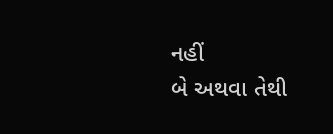નહીં
બે અથવા તેથી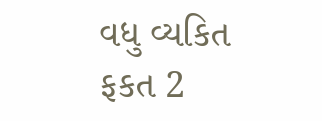વધુ વ્યકિત
ફકત 2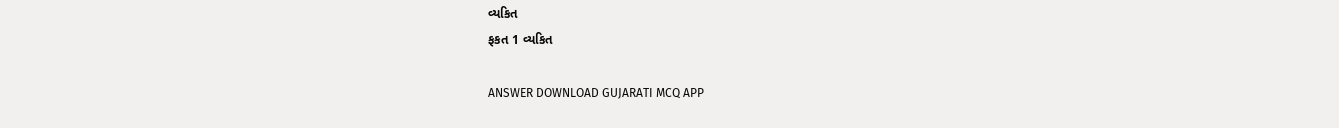વ્યકિત
ફકત 1 વ્યકિત

ANSWER DOWNLOAD GUJARATI MCQ APP